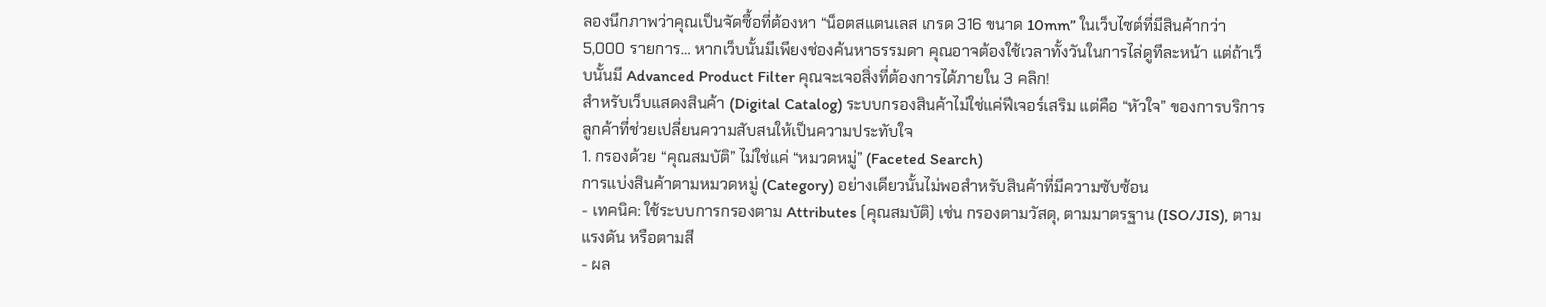ลองนึกภาพว่าคุณเป็นจัดซื้อที่ต้องหา “น็อตสแตนเลส เกรด 316 ขนาด 10mm” ในเว็บไซต์ที่มีสินค้ากว่า 5,000 รายการ… หากเว็บนั้นมีเพียงช่องค้นหาธรรมดา คุณอาจต้องใช้เวลาทั้งวันในการไล่ดูทีละหน้า แต่ถ้าเว็บนั้นมี Advanced Product Filter คุณจะเจอสิ่งที่ต้องการได้ภายใน 3 คลิก!
สำหรับเว็บแสดงสินค้า (Digital Catalog) ระบบกรองสินค้าไม่ใช่แค่ฟีเจอร์เสริม แต่คือ “หัวใจ” ของการบริการลูกค้าที่ช่วยเปลี่ยนความสับสนให้เป็นความประทับใจ
1. กรองด้วย “คุณสมบัติ” ไม่ใช่แค่ “หมวดหมู่” (Faceted Search)
การแบ่งสินค้าตามหมวดหมู่ (Category) อย่างเดียวนั้นไม่พอสำหรับสินค้าที่มีความซับซ้อน
- เทคนิค: ใช้ระบบการกรองตาม Attributes (คุณสมบัติ) เช่น กรองตามวัสดุ, ตามมาตรฐาน (ISO/JIS), ตามแรงดัน หรือตามสี
- ผล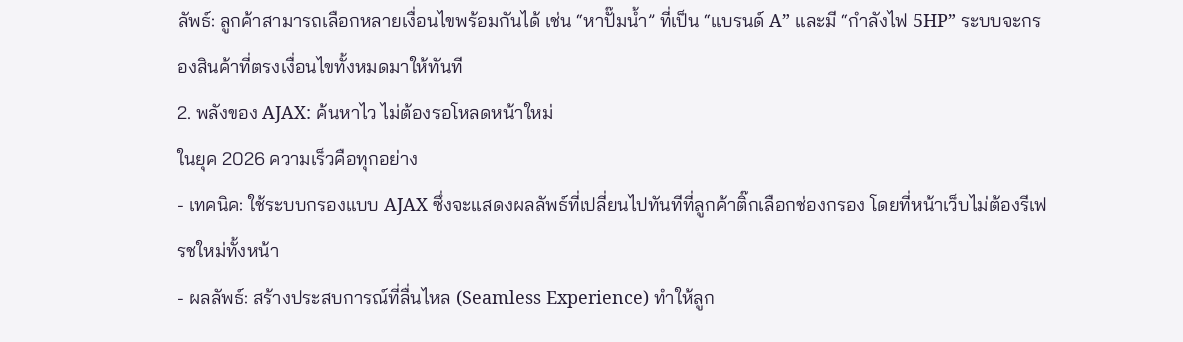ลัพธ์: ลูกค้าสามารถเลือกหลายเงื่อนไขพร้อมกันได้ เช่น “หาปั๊มน้ำ” ที่เป็น “แบรนด์ A” และมี “กำลังไฟ 5HP” ระบบจะกรองสินค้าที่ตรงเงื่อนไขทั้งหมดมาให้ทันที
2. พลังของ AJAX: ค้นหาไว ไม่ต้องรอโหลดหน้าใหม่
ในยุค 2026 ความเร็วคือทุกอย่าง
- เทคนิค: ใช้ระบบกรองแบบ AJAX ซึ่งจะแสดงผลลัพธ์ที่เปลี่ยนไปทันทีที่ลูกค้าติ๊กเลือกช่องกรอง โดยที่หน้าเว็บไม่ต้องรีเฟรชใหม่ทั้งหน้า
- ผลลัพธ์: สร้างประสบการณ์ที่ลื่นไหล (Seamless Experience) ทำให้ลูก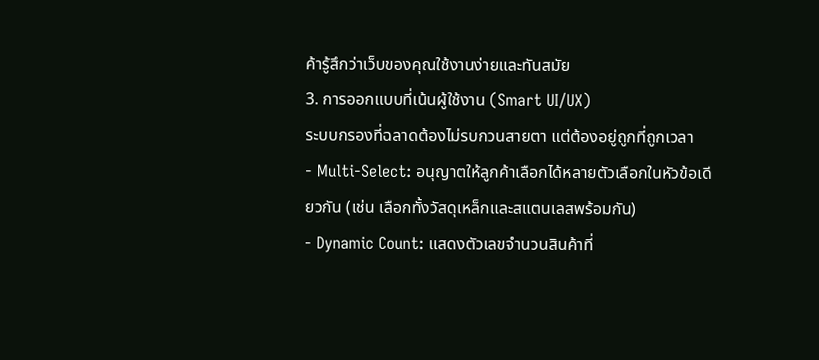ค้ารู้สึกว่าเว็บของคุณใช้งานง่ายและทันสมัย
3. การออกแบบที่เน้นผู้ใช้งาน (Smart UI/UX)
ระบบกรองที่ฉลาดต้องไม่รบกวนสายตา แต่ต้องอยู่ถูกที่ถูกเวลา
- Multi-Select: อนุญาตให้ลูกค้าเลือกได้หลายตัวเลือกในหัวข้อเดียวกัน (เช่น เลือกทั้งวัสดุเหล็กและสแตนเลสพร้อมกัน)
- Dynamic Count: แสดงตัวเลขจำนวนสินค้าที่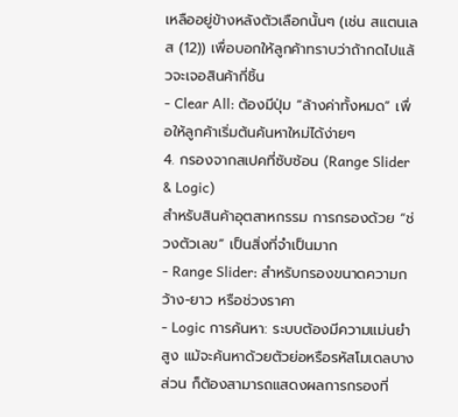เหลืออยู่ข้างหลังตัวเลือกนั้นๆ (เช่น สแตนเลส (12)) เพื่อบอกให้ลูกค้าทราบว่าถ้ากดไปแล้วจะเจอสินค้ากี่ชิ้น
- Clear All: ต้องมีปุ่ม “ล้างค่าทั้งหมด” เพื่อให้ลูกค้าเริ่มต้นค้นหาใหม่ได้ง่ายๆ
4. กรองจากสเปคที่ซับซ้อน (Range Slider & Logic)
สำหรับสินค้าอุตสาหกรรม การกรองด้วย “ช่วงตัวเลข” เป็นสิ่งที่จำเป็นมาก
- Range Slider: สำหรับกรองขนาดความกว้าง-ยาว หรือช่วงราคา
- Logic การค้นหา: ระบบต้องมีความแม่นยำสูง แม้จะค้นหาด้วยตัวย่อหรือรหัสโมเดลบางส่วน ก็ต้องสามารถแสดงผลการกรองที่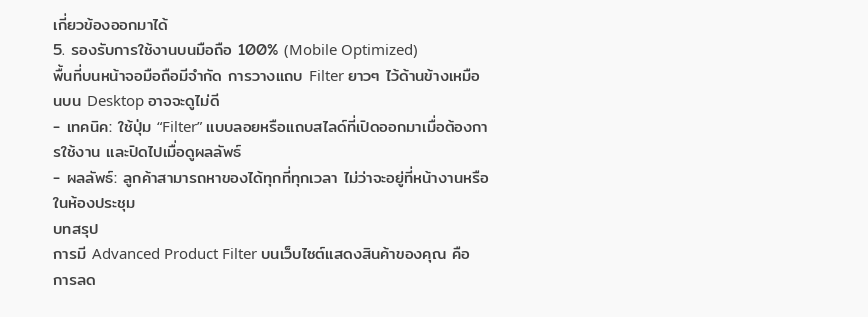เกี่ยวข้องออกมาได้
5. รองรับการใช้งานบนมือถือ 100% (Mobile Optimized)
พื้นที่บนหน้าจอมือถือมีจำกัด การวางแถบ Filter ยาวๆ ไว้ด้านข้างเหมือนบน Desktop อาจจะดูไม่ดี
- เทคนิค: ใช้ปุ่ม “Filter” แบบลอยหรือแถบสไลด์ที่เปิดออกมาเมื่อต้องการใช้งาน และปิดไปเมื่อดูผลลัพธ์
- ผลลัพธ์: ลูกค้าสามารถหาของได้ทุกที่ทุกเวลา ไม่ว่าจะอยู่ที่หน้างานหรือในห้องประชุม
บทสรุป
การมี Advanced Product Filter บนเว็บไซต์แสดงสินค้าของคุณ คือการลด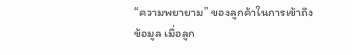“ความพยายาม” ของลูกค้าในการเข้าถึงข้อมูล เมื่อลูก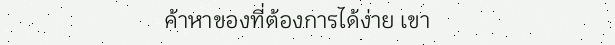ค้าหาของที่ต้องการได้ง่าย เขา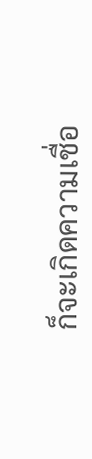ก็จะเกิดความเชื่อ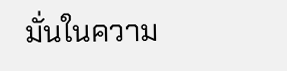มั่นในความ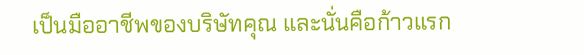เป็นมืออาชีพของบริษัทคุณ และนั่นคือก้าวแรก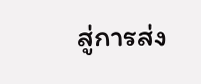สู่การส่ง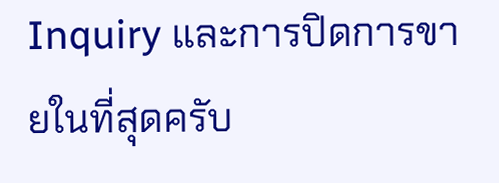Inquiry และการปิดการขายในที่สุดครับ